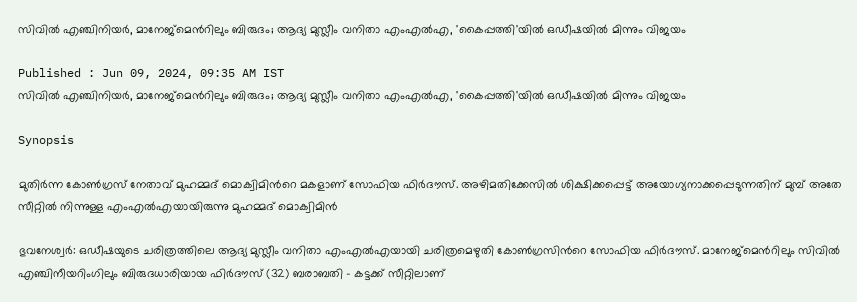സിവിൽ എഞ്ചിനിയര്‍, മാനേജ്മെന്‍റിലും ബിരുദം; ആദ്യ മുസ്ലീം വനിതാ എംഎൽഎ, 'കൈപ്പത്തി'യിൽ ഒഡീഷയിൽ മിന്നും വിജയം

Published : Jun 09, 2024, 09:35 AM IST
സിവിൽ എഞ്ചിനിയര്‍, മാനേജ്മെന്‍റിലും ബിരുദം; ആദ്യ മുസ്ലീം വനിതാ എംഎൽഎ, 'കൈപ്പത്തി'യിൽ ഒഡീഷയിൽ മിന്നും വിജയം

Synopsis

മുതിർന്ന കോൺഗ്രസ് നേതാവ് മുഹമ്മദ് മൊക്വിമിന്‍റെ മകളാണ് സോഫിയ ഫിർദൗസ്. അഴിമതിക്കേസിൽ ശിക്ഷിക്കപ്പെട്ട് അയോഗ്യനാക്കപ്പെടുന്നതിന് മുമ്പ് അതേ സീറ്റിൽ നിന്നുള്ള എംഎൽഎയായിരുന്നു മുഹമ്മദ് മൊക്വിമിൻ

ഭുവനേശ്വര്‍: ഒഡീഷയുടെ ചരിത്രത്തിലെ ആദ്യ മുസ്ലീം വനിതാ എംഎൽഎയായി ചരിത്രമെഴുതി കോൺഗ്രസിന്‍റെ സോഫിയ ഫിർദൗസ്. മാനേജ്‌മെന്‍റിലും സിവിൽ എഞ്ചിനീയറിംഗിലും ബിരുദധാരിയായ ഫിർദൗസ് (32) ബരാബതി - കട്ടക്ക് സീറ്റിലാണ്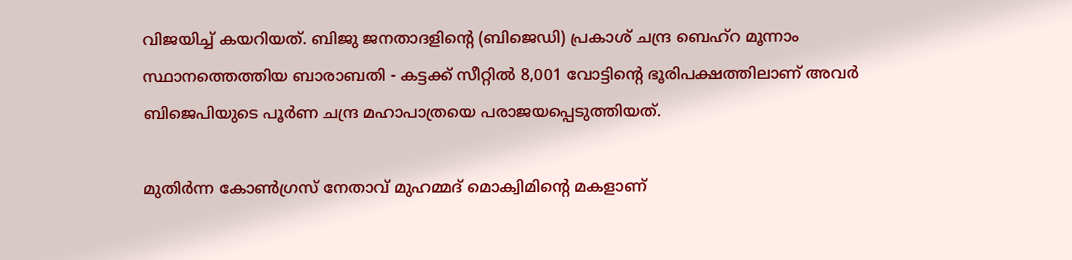വിജയിച്ച് കയറിയത്. ബിജു ജനതാദളിന്‍റെ (ബിജെഡി) പ്രകാശ് ചന്ദ്ര ബെഹ്‌റ മൂന്നാം സ്ഥാനത്തെത്തിയ ബാരാബതി - കട്ടക്ക് സീറ്റിൽ 8,001 വോട്ടിന്‍റെ ഭൂരിപക്ഷത്തിലാണ് അവർ ബിജെപിയുടെ പൂർണ ചന്ദ്ര മഹാപാത്രയെ പരാജയപ്പെടുത്തിയത്.

മുതിർന്ന കോൺഗ്രസ് നേതാവ് മുഹമ്മദ് മൊക്വിമിന്‍റെ മകളാണ്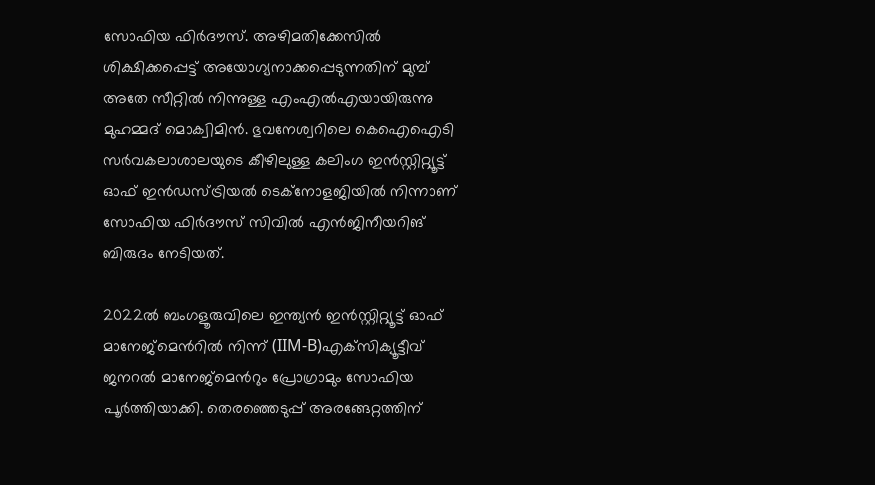സോഫിയ ഫിർദൗസ്. അഴിമതിക്കേസിൽ ശിക്ഷിക്കപ്പെട്ട് അയോഗ്യനാക്കപ്പെടുന്നതിന് മുമ്പ് അതേ സീറ്റിൽ നിന്നുള്ള എംഎൽഎയായിരുന്നു മുഹമ്മദ് മൊക്വിമിൻ. ഭുവനേശ്വറിലെ കെഐഐടി സർവകലാശാലയുടെ കീഴിലുള്ള കലിംഗ ഇൻസ്റ്റിറ്റ്യൂട്ട് ഓഫ് ഇൻഡസ്ട്രിയൽ ടെക്നോളജിയിൽ നിന്നാണ് സോഫിയ ഫിർദൗസ് സിവിൽ എൻജിനീയറിങ് ബിരുദം നേടിയത്.

2022ൽ ബംഗളൂരുവിലെ ഇന്ത്യൻ ഇൻസ്റ്റിറ്റ്യൂട്ട് ഓഫ് മാനേജ്‌മെന്‍റില്‍ നിന്ന് (IIM-B)എക്‌സിക്യൂട്ടീവ് ജനറൽ മാനേജ്‌മെന്‍റും പ്രോഗ്രാമും സോഫിയ പൂർത്തിയാക്കി. തെരഞ്ഞെടുപ്പ് അരങ്ങേറ്റത്തിന്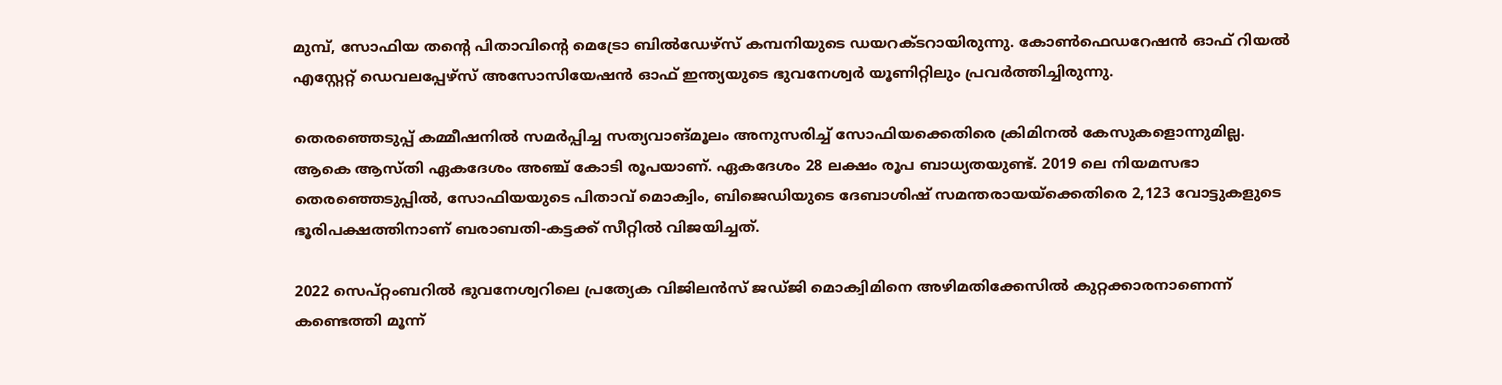മുമ്പ്, സോഫിയ തന്‍റെ പിതാവിന്‍റെ മെട്രോ ബിൽഡേഴ്സ് കമ്പനിയുടെ ഡയറക്ടറായിരുന്നു. കോൺഫെഡറേഷൻ ഓഫ് റിയൽ എസ്റ്റേറ്റ് ഡെവലപ്പേഴ്‌സ് അസോസിയേഷൻ ഓഫ് ഇന്ത്യയുടെ ഭുവനേശ്വർ യൂണിറ്റിലും പ്രവര്‍ത്തിച്ചിരുന്നു.

തെരഞ്ഞെടുപ്പ് കമ്മീഷനിൽ സമർപ്പിച്ച സത്യവാങ്മൂലം അനുസരിച്ച് സോഫിയക്കെതിരെ ക്രിമിനൽ കേസുകളൊന്നുമില്ല. ആകെ ആസ്തി ഏകദേശം അഞ്ച് കോടി രൂപയാണ്. ഏകദേശം 28 ലക്ഷം രൂപ ബാധ്യതയുണ്ട്. 2019 ലെ നിയമസഭാ തെരഞ്ഞെടുപ്പിൽ, സോഫിയയുടെ പിതാവ് മൊക്വിം, ബിജെഡിയുടെ ദേബാശിഷ് സമന്തരായയ്‌ക്കെതിരെ 2,123 വോട്ടുകളുടെ ഭൂരിപക്ഷത്തിനാണ് ബരാബതി-കട്ടക്ക് സീറ്റിൽ വിജയിച്ചത്.

2022 സെപ്റ്റംബറില്‍ ഭുവനേശ്വറിലെ പ്രത്യേക വിജിലൻസ് ജഡ്ജി മൊക്വിമിനെ അഴിമതിക്കേസില്‍ കുറ്റക്കാരനാണെന്ന് കണ്ടെത്തി മൂന്ന്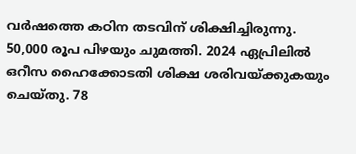വർഷത്തെ കഠിന തടവിന് ശിക്ഷിച്ചിരുന്നു. 50,000 രൂപ പിഴയും ചുമത്തി. 2024 ഏപ്രിലിൽ ഒറീസ ഹൈക്കോടതി ശിക്ഷ ശരിവയ്ക്കുകയും ചെയ്തു. 78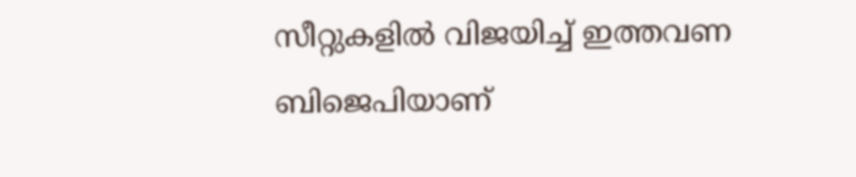സീറ്റുകളില്‍ വിജയിച്ച് ഇത്തവണ ബിജെപിയാണ്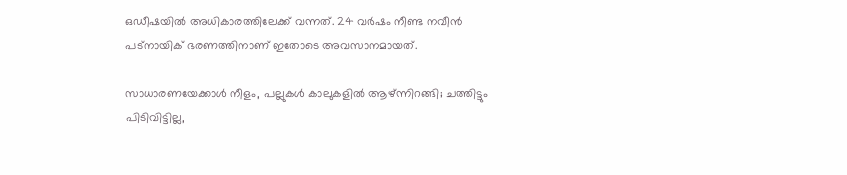ഒഡീഷയില്‍ അധികാരത്തിലേക്ക് വന്നത്. 24 വര്‍ഷം നീണ്ട നവീൻ പട്നായിക് ഭരണത്തിനാണ് ഇതോടെ അവസാനമായത്.

സാധാരണയേക്കാൾ നീളം, പല്ലുകൾ കാലുകളിൽ ആഴ്ന്നിറങ്ങി; ചത്തിട്ടും പിടിവിട്ടില്ല,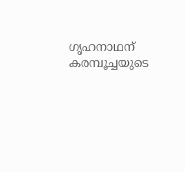ഗൃഹനാഥന് കരമ്പൂച്ചയുടെ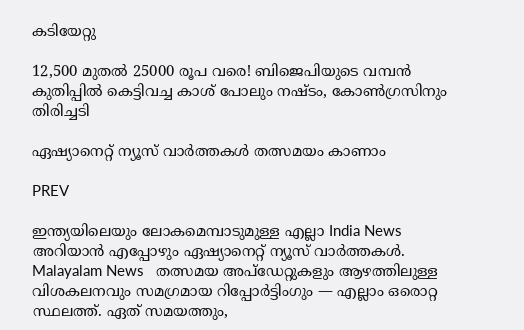കടിയേറ്റു

12,500 മുതൽ 25000 രൂപ വരെ! ബിജെപിയുടെ വമ്പൻ കുതിപ്പിൽ കെട്ടിവച്ച കാശ് പോലും നഷ്ടം, കോൺഗ്രസിനും തിരിച്ചടി

ഏഷ്യാനെറ്റ് ന്യൂസ് വാർത്തകൾ തത്സമയം കാണാം

PREV

ഇന്ത്യയിലെയും ലോകമെമ്പാടുമുള്ള എല്ലാ India News അറിയാൻ എപ്പോഴും ഏഷ്യാനെറ്റ് ന്യൂസ് വാർത്തകൾ. Malayalam News   തത്സമയ അപ്‌ഡേറ്റുകളും ആഴത്തിലുള്ള വിശകലനവും സമഗ്രമായ റിപ്പോർട്ടിംഗും — എല്ലാം ഒരൊറ്റ സ്ഥലത്ത്. ഏത് സമയത്തും,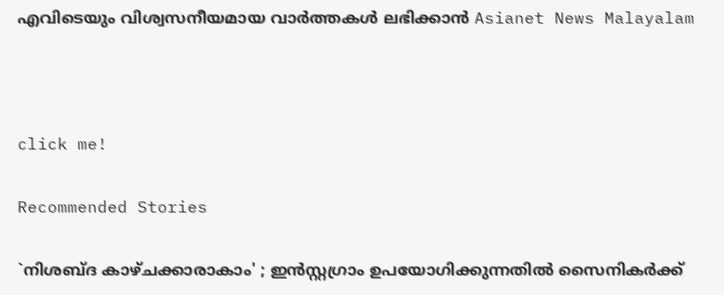എവിടെയും വിശ്വസനീയമായ വാർത്തകൾ ലഭിക്കാൻ Asianet News Malayalam



click me!

Recommended Stories

`നിശബ്ദ കാഴ്ചക്കാരാകാം' ; ഇൻസ്റ്റഗ്രാം ഉപയോഗിക്കുന്നതിൽ സൈനികർക്ക്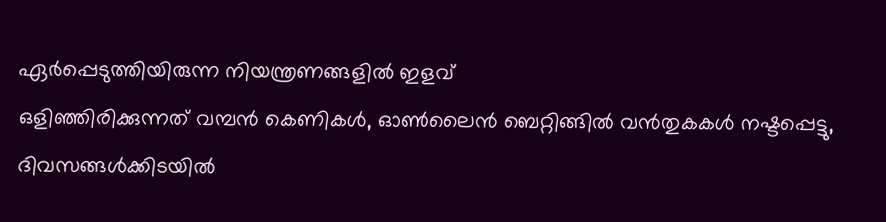ഏർപ്പെടുത്തിയിരുന്ന നിയന്ത്രണങ്ങളിൽ ഇളവ്
ഒളിഞ്ഞിരിക്കുന്നത് വമ്പൻ കെണികൾ, ഓൺലൈൻ ബെറ്റിങ്ങിൽ വൻതുകകൾ നഷ്ടപ്പെട്ടു, ദിവസങ്ങൾക്കിടയിൽ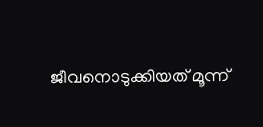ജീവനൊടുക്കിയത് മൂന്ന്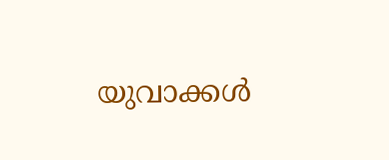യുവാക്കൾ